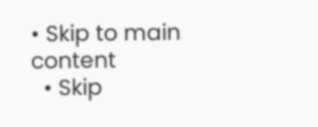• Skip to main content
  • Skip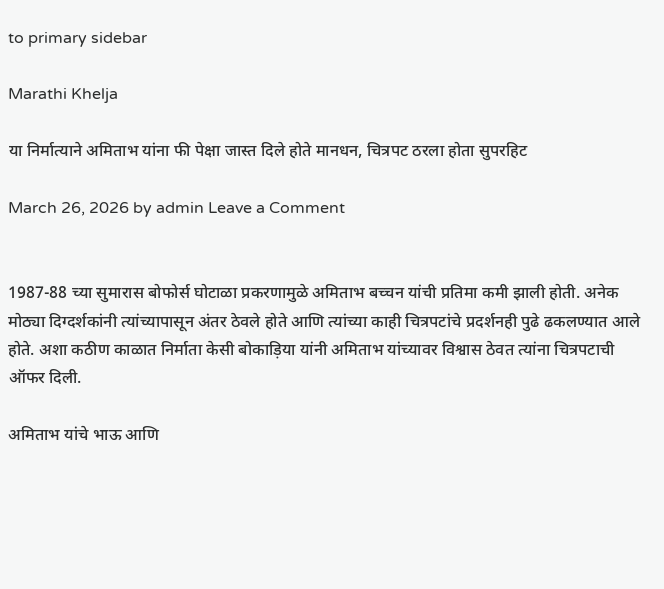to primary sidebar

Marathi Khelja

या निर्मात्याने अमिताभ यांना फी पेक्षा जास्त दिले होते मानधन, चित्रपट ठरला होता सुपरहिट

March 26, 2026 by admin Leave a Comment


1987-88 च्या सुमारास बोफोर्स घोटाळा प्रकरणामुळे अमिताभ बच्चन यांची प्रतिमा कमी झाली होती. अनेक मोठ्या दिग्दर्शकांनी त्यांच्यापासून अंतर ठेवले होते आणि त्यांच्या काही चित्रपटांचे प्रदर्शनही पुढे ढकलण्यात आले होते. अशा कठीण काळात निर्माता केसी बोकाड़िया यांनी अमिताभ यांच्यावर विश्वास ठेवत त्यांना चित्रपटाची ऑफर दिली.

अमिताभ यांचे भाऊ आणि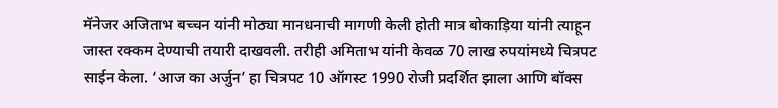मॅनेजर अजिताभ बच्चन यांनी मोठ्या मानधनाची मागणी केली होती मात्र बोकाड़िया यांनी त्याहून जास्त रक्कम देण्याची तयारी दाखवली. तरीही अमिताभ यांनी केवळ 70 लाख रुपयांमध्ये चित्रपट साईन केला. ‘आज का अर्जुन’ हा चित्रपट 10 ऑगस्ट 1990 रोजी प्रदर्शित झाला आणि बॉक्स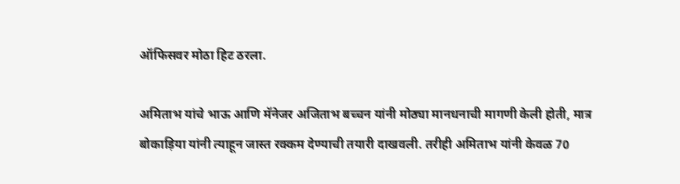ऑफिसवर मोठा हिट ठरला.

अमिताभ यांचे भाऊ आणि मॅनेजर अजिताभ बच्चन यांनी मोठ्या मानधनाची मागणी केली होती, मात्र बोकाड़िया यांनी त्याहून जास्त रक्कम देण्याची तयारी दाखवली. तरीही अमिताभ यांनी केवळ 70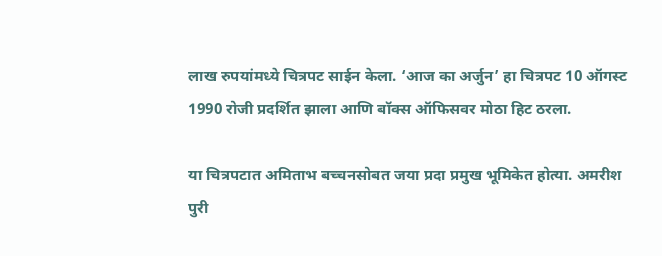लाख रुपयांमध्ये चित्रपट साईन केला. ‘आज का अर्जुन’ हा चित्रपट 10 ऑगस्ट 1990 रोजी प्रदर्शित झाला आणि बॉक्स ऑफिसवर मोठा हिट ठरला.

या चित्रपटात अमिताभ बच्चनसोबत जया प्रदा प्रमुख भूमिकेत होत्या. अमरीश पुरी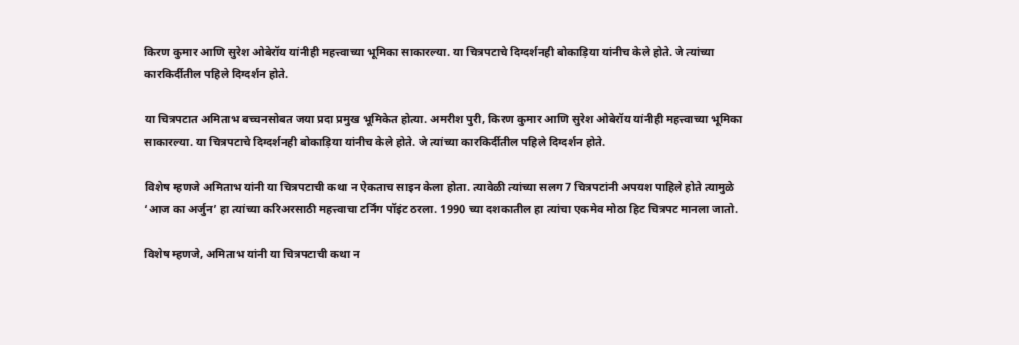किरण कुमार आणि सुरेश ओबेरॉय यांनीही महत्त्वाच्या भूमिका साकारल्या. या चित्रपटाचे दिग्दर्शनही बोकाड़िया यांनीच केले होते. जे त्यांच्या कारकिर्दीतील पहिले दिग्दर्शन होते.

या चित्रपटात अमिताभ बच्चनसोबत जया प्रदा प्रमुख भूमिकेत होत्या. अमरीश पुरी, किरण कुमार आणि सुरेश ओबेरॉय यांनीही महत्त्वाच्या भूमिका साकारल्या. या चित्रपटाचे दिग्दर्शनही बोकाड़िया यांनीच केले होते. जे त्यांच्या कारकिर्दीतील पहिले दिग्दर्शन होते.

विशेष म्हणजे अमिताभ यांनी या चित्रपटाची कथा न ऐकताच साइन केला होता. त्यावेळी त्यांच्या सलग 7 चित्रपटांनी अपयश पाहिले होते त्यामुळे ‘आज का अर्जुन’ हा त्यांच्या करिअरसाठी महत्त्वाचा टर्निंग पॉइंट ठरला. 1990 च्या दशकातील हा त्यांचा एकमेव मोठा हिट चित्रपट मानला जातो.

विशेष म्हणजे, अमिताभ यांनी या चित्रपटाची कथा न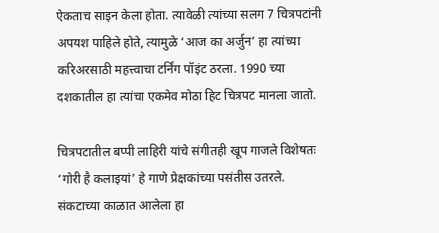ऐकताच साइन केला होता. त्यावेळी त्यांच्या सलग 7 चित्रपटांनी अपयश पाहिले होते, त्यामुळे ‘आज का अर्जुन’ हा त्यांच्या करिअरसाठी महत्त्वाचा टर्निंग पॉइंट ठरला. 1990 च्या दशकातील हा त्यांचा एकमेव मोठा हिट चित्रपट मानला जातो.

चित्रपटातील बप्पी लाहिरी यांचे संगीतही खूप गाजले विशेषतः ‘गोरी है कलाइयां’ हे गाणे प्रेक्षकांच्या पसंतीस उतरले.  संकटाच्या काळात आलेला हा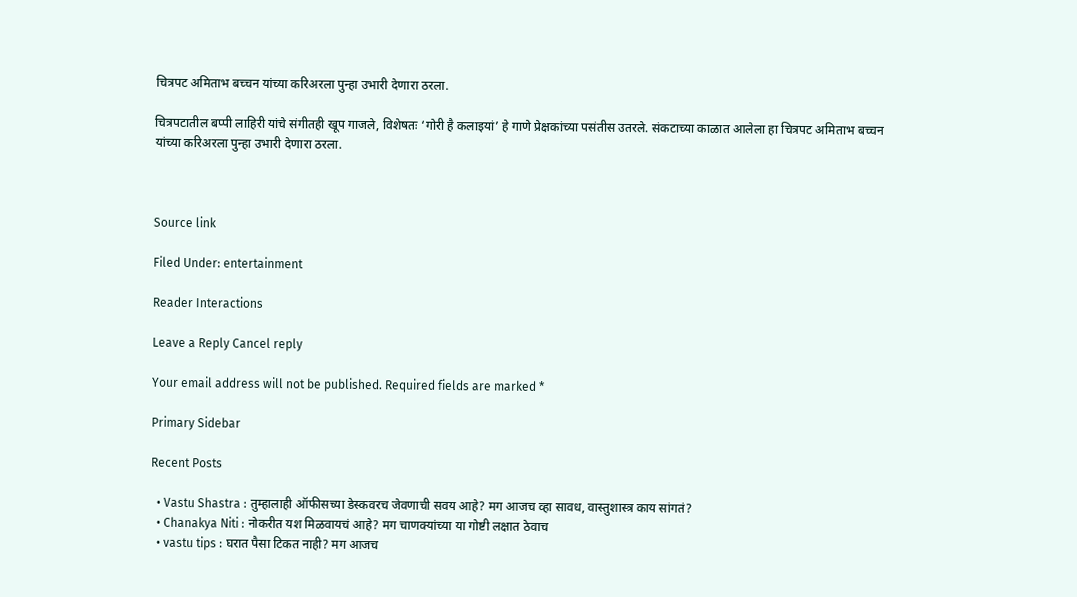चित्रपट अमिताभ बच्चन यांच्या करिअरला पुन्हा उभारी देणारा ठरला.

चित्रपटातील बप्पी लाहिरी यांचे संगीतही खूप गाजले, विशेषतः ‘गोरी है कलाइयां’ हे गाणे प्रेक्षकांच्या पसंतीस उतरले. संकटाच्या काळात आलेला हा चित्रपट अमिताभ बच्चन यांच्या करिअरला पुन्हा उभारी देणारा ठरला.



Source link

Filed Under: entertainment

Reader Interactions

Leave a Reply Cancel reply

Your email address will not be published. Required fields are marked *

Primary Sidebar

Recent Posts

  • Vastu Shastra : तुम्हालाही ऑफीसच्या डेस्कवरच जेवणाची सवय आहे? मग आजच व्हा सावध, वास्तुशास्त्र काय सांगतं?
  • Chanakya Niti : नोकरीत यश मिळवायचं आहे? मग चाणक्यांच्या या गोष्टी लक्षात ठेवाच
  • vastu tips : घरात पैसा टिकत नाही? मग आजच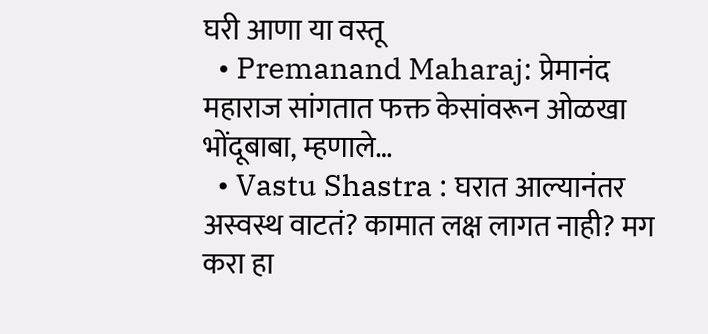घरी आणा या वस्तू
  • Premanand Maharaj: प्रेमानंद महाराज सांगतात फक्त केसांवरून ओळखा भोंदूबाबा, म्हणाले…
  • Vastu Shastra : घरात आल्यानंतर अस्वस्थ वाटतं? कामात लक्ष लागत नाही? मग करा हा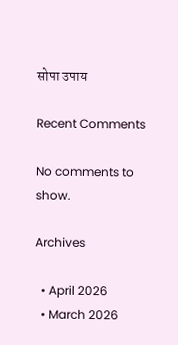सोपा उपाय

Recent Comments

No comments to show.

Archives

  • April 2026
  • March 2026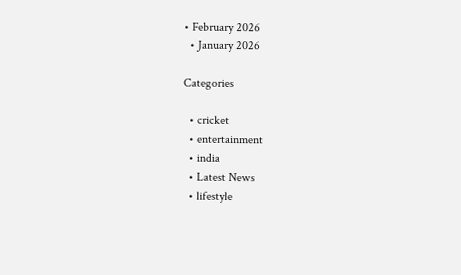• February 2026
  • January 2026

Categories

  • cricket
  • entertainment
  • india
  • Latest News
  • lifestyle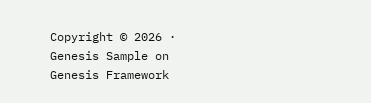Copyright © 2026 · Genesis Sample on Genesis Framework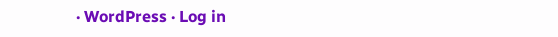· WordPress · Log in